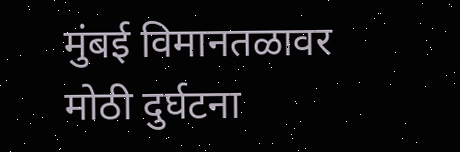मुंबई विमानतळावर मोठी दुर्घटना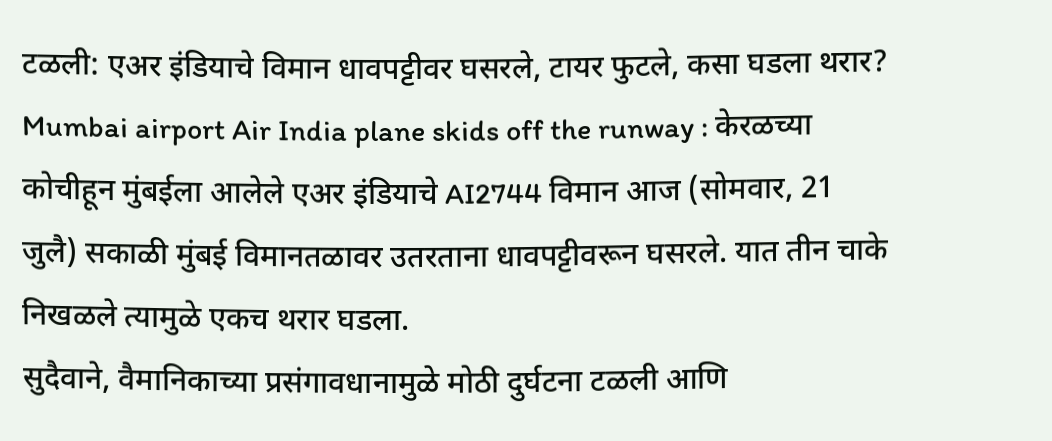टळली: एअर इंडियाचे विमान धावपट्टीवर घसरले, टायर फुटले, कसा घडला थरार?
Mumbai airport Air India plane skids off the runway : केरळच्या कोचीहून मुंबईला आलेले एअर इंडियाचे AI2744 विमान आज (सोमवार, 21 जुलै) सकाळी मुंबई विमानतळावर उतरताना धावपट्टीवरून घसरले. यात तीन चाके निखळले त्यामुळे एकच थरार घडला.
सुदैवाने, वैमानिकाच्या प्रसंगावधानामुळे मोठी दुर्घटना टळली आणि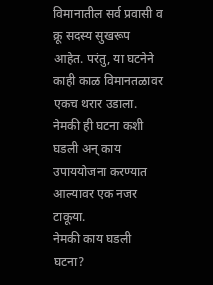विमानातील सर्व प्रवासी व क्रू सदस्य सुखरूप आहेत. परंतु, या घटनेने काही काळ विमानतळावर एकच थरार उडाला. नेमकी ही घटना कशी घडली अन् काय उपाययोजना करण्यात आल्यावर एक नजर टाकूया.
नेमकी काय घडली घटना?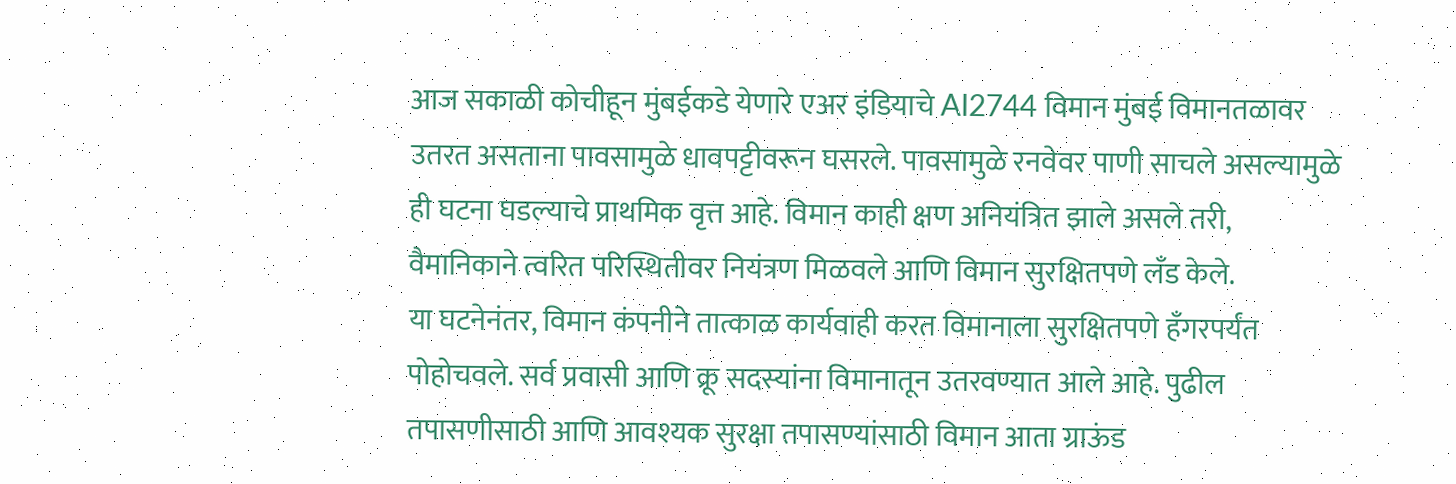आज सकाळी कोचीहून मुंबईकडे येणारे एअर इंडियाचे AI2744 विमान मुंबई विमानतळावर उतरत असताना पावसामुळे धावपट्टीवरून घसरले. पावसामुळे रनवेवर पाणी साचले असल्यामुळे ही घटना घडल्याचे प्राथमिक वृत्त आहे. विमान काही क्षण अनियंत्रित झाले असले तरी, वैमानिकाने त्वरित परिस्थितीवर नियंत्रण मिळवले आणि विमान सुरक्षितपणे लँड केले.
या घटनेनंतर, विमान कंपनीने तात्काळ कार्यवाही करत विमानाला सुरक्षितपणे हँगरपर्यंत पोहोचवले. सर्व प्रवासी आणि क्रू सदस्यांना विमानातून उतरवण्यात आले आहे. पुढील तपासणीसाठी आणि आवश्यक सुरक्षा तपासण्यांसाठी विमान आता ग्राऊंड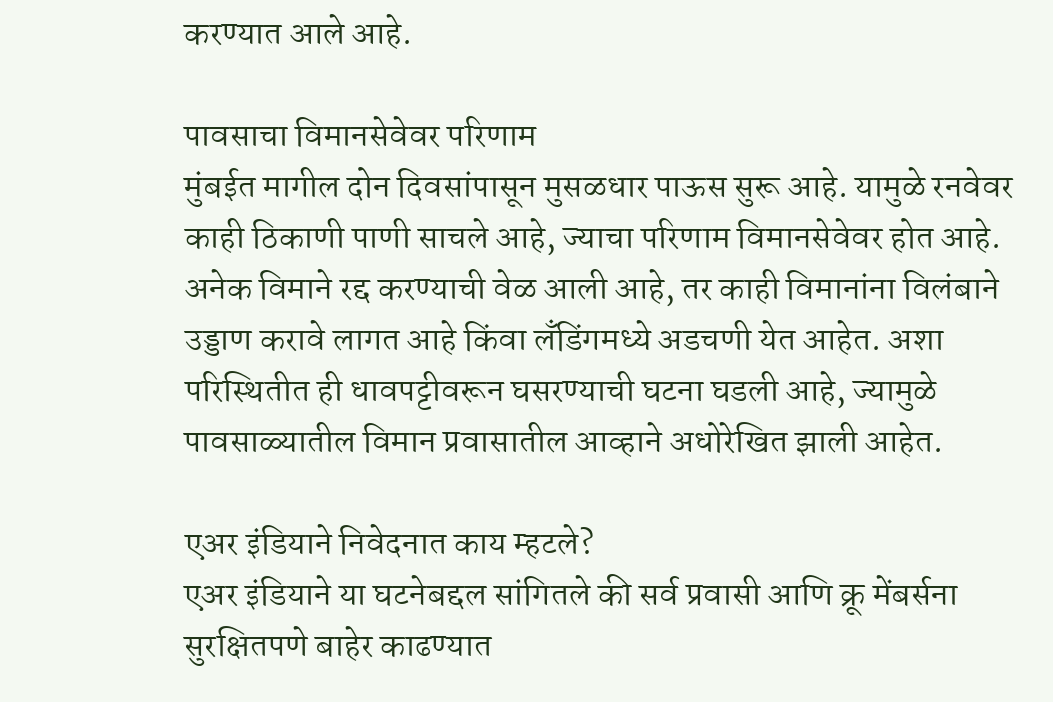करण्यात आले आहे.

पावसाचा विमानसेवेवर परिणाम
मुंबईत मागील दोन दिवसांपासून मुसळधार पाऊस सुरू आहे. यामुळे रनवेवर काही ठिकाणी पाणी साचले आहे, ज्याचा परिणाम विमानसेवेवर होत आहे. अनेक विमाने रद्द करण्याची वेळ आली आहे, तर काही विमानांना विलंबाने उड्डाण करावे लागत आहे किंवा लँडिंगमध्ये अडचणी येत आहेत. अशा परिस्थितीत ही धावपट्टीवरून घसरण्याची घटना घडली आहे, ज्यामुळे पावसाळ्यातील विमान प्रवासातील आव्हाने अधोरेखित झाली आहेत.

एअर इंडियाने निवेदनात काय म्हटले?
एअर इंडियाने या घटनेबद्दल सांगितले की सर्व प्रवासी आणि क्रू मेंबर्सना सुरक्षितपणे बाहेर काढण्यात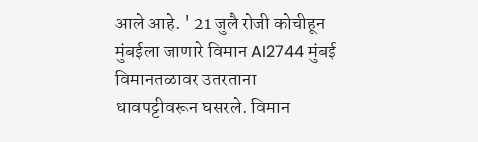आले आहे. ' 21 जुलै रोजी कोचीहून मुंबईला जाणारे विमान AI2744 मुंबई विमानतळावर उतरताना धावपट्टीवरून घसरले. विमान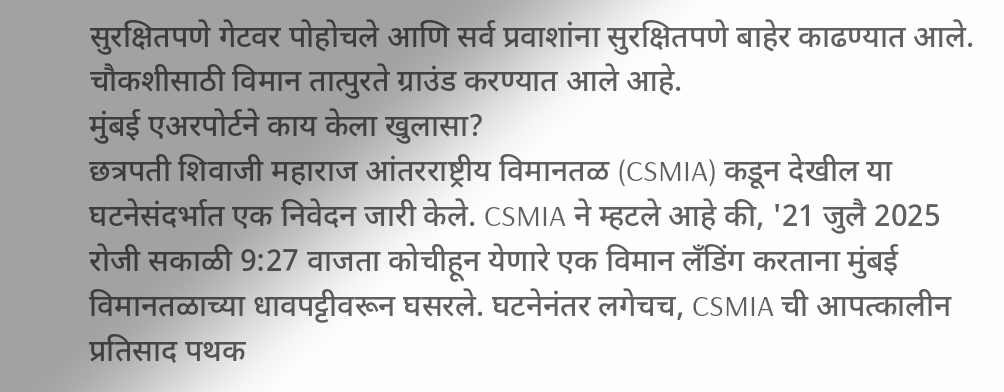सुरक्षितपणे गेटवर पोहोचले आणि सर्व प्रवाशांना सुरक्षितपणे बाहेर काढण्यात आले. चौकशीसाठी विमान तात्पुरते ग्राउंड करण्यात आले आहे.
मुंबई एअरपोर्टने काय केला खुलासा?
छत्रपती शिवाजी महाराज आंतरराष्ट्रीय विमानतळ (CSMIA) कडून देखील या घटनेसंदर्भात एक निवेदन जारी केले. CSMIA ने म्हटले आहे की, '21 जुलै 2025 रोजी सकाळी 9:27 वाजता कोचीहून येणारे एक विमान लँडिंग करताना मुंबई विमानतळाच्या धावपट्टीवरून घसरले. घटनेनंतर लगेचच, CSMIA ची आपत्कालीन प्रतिसाद पथक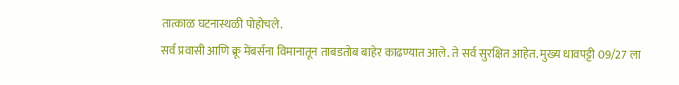तात्काळ घटनास्थळी पोहोचले.
सर्व प्रवासी आणि क्रू मेंबर्सना विमानातून ताबडतोब बाहेर काढण्यात आले. ते सर्व सुरक्षित आहेत. मुख्य धावपट्टी 09/27 ला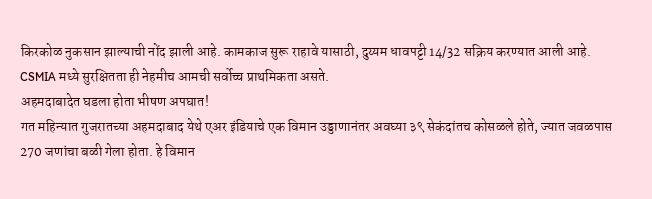किरकोळ नुकसान झाल्याची नोंद झाली आहे. कामकाज सुरू राहावे यासाठी, दुय्यम धावपट्टी 14/32 सक्रिय करण्यात आली आहे. CSMIA मध्ये सुरक्षितता ही नेहमीच आमची सर्वोच्च प्राथमिकता असते.
अहमदाबादेत घडला होता भीषण अपघात!
गत महिन्यात गुजरातच्या अहमदाबाद येथे एअर इंडियाचे एक विमान उड्डाणानंतर अवघ्या ३९ सेकंदांतच कोसळले होते, ज्यात जवळपास 270 जणांचा बळी गेला होता. हे विमान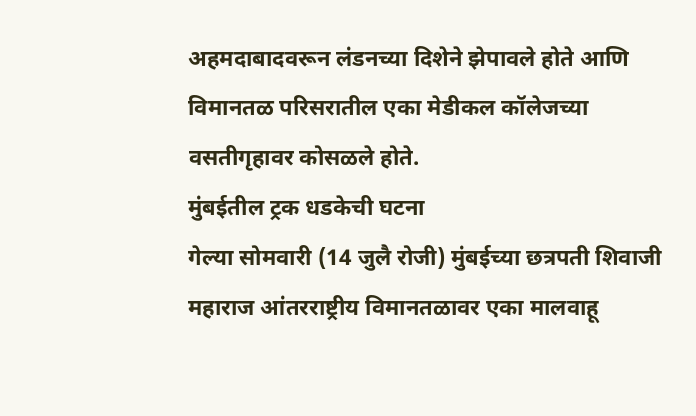अहमदाबादवरून लंडनच्या दिशेने झेपावले होते आणि विमानतळ परिसरातील एका मेडीकल कॉलेजच्या वसतीगृहावर कोसळले होते.
मुंबईतील ट्रक धडकेची घटना
गेल्या सोमवारी (14 जुलै रोजी) मुंबईच्या छत्रपती शिवाजी महाराज आंतरराष्ट्रीय विमानतळावर एका मालवाहू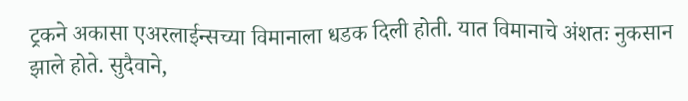ट्रकने अकासा एअरलाईन्सच्या विमानाला धडक दिली होती. यात विमानाचे अंशतः नुकसान झाले होते. सुदैवाने,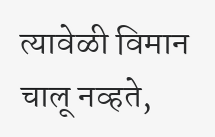त्यावेळी विमान चालू नव्हते,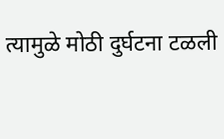त्यामुळे मोठी दुर्घटना टळली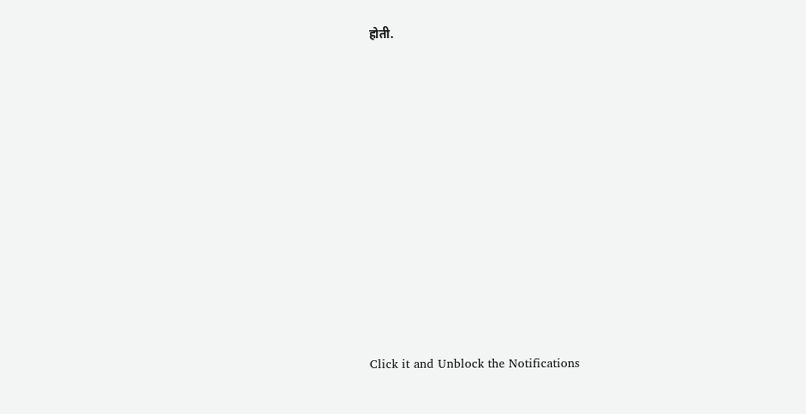होती.












Click it and Unblock the Notifications